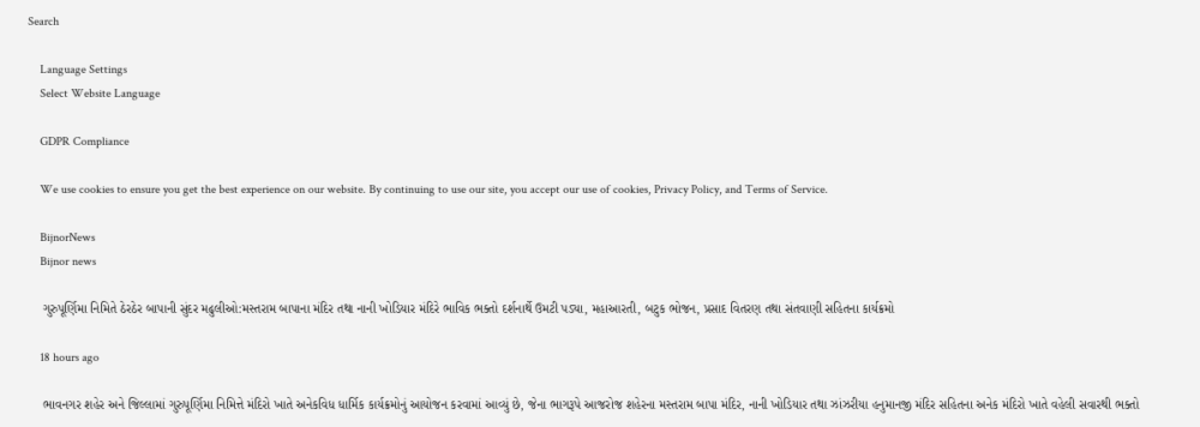Search

    Language Settings
    Select Website Language

    GDPR Compliance

    We use cookies to ensure you get the best experience on our website. By continuing to use our site, you accept our use of cookies, Privacy Policy, and Terms of Service.

    BijnorNews
    Bijnor news

    ગુરુપૂર્ણિમા નિમિતે ઠેરઠેર બાપાની સુંદર મઢુલીઓ:મસ્તરામ બાપાના મંદિર તથા નાની ખોડિયાર મંદિરે ભાવિક ભક્તો દર્શનાર્થે ઉમટી પડ્યા, મહાઆરતી, બટુક ભોજન, પ્રસાદ વિતરણ તથા સંતવાણી સહિતના કાર્યક્રમો

    18 hours ago

    ભાવનગર શહેર અને જિલ્લામાં ગુરુપૂર્ણિમા નિમિત્તે મંદિરો ખાતે અનેકવિધ ધાર્મિક કાર્યક્રમોનું આયોજન કરવામાં આવ્યું છે, જેના ભાગરૂપે આજરોજ શહેરના મસ્તરામ બાપા મંદિર, નાની ખોડિયાર તથા ઝાંઝરીયા હનુમાનજી મંદિર સહિતના અનેક મંદિરો ખાતે વહેલી સવારથી ભક્તો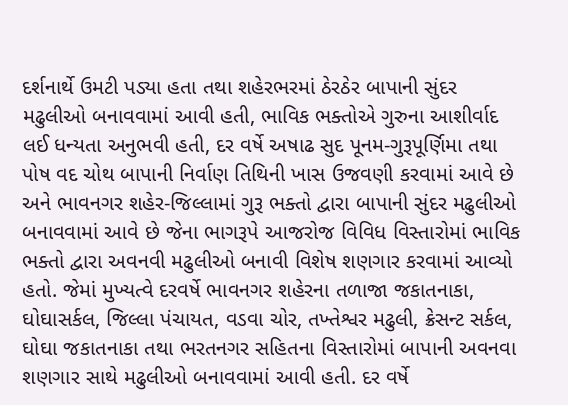દર્શનાર્થે ઉમટી પડ્યા હતા તથા શહેરભરમાં ઠેરઠેર બાપાની સુંદર મઢુલીઓ બનાવવામાં આવી હતી, ભાવિક ભક્તોએ ગુરુના આશીર્વાદ લઈ ધન્યતા અનુભવી હતી, દર વર્ષે અષાઢ સુદ પૂનમ-ગુરૂપૂર્ણિમા તથા પોષ વદ ચોથ બાપાની નિર્વાણ તિથિની ખાસ ઉજવણી કરવામાં આવે છે અને ભાવનગર શહેર-જિલ્લામાં ગુરૂ ભક્તો દ્વારા બાપાની સુંદર મઢુલીઓ બનાવવામાં આવે છે જેના ભાગરૂપે આજરોજ વિવિધ વિસ્તારોમાં ભાવિક ભક્તો દ્વારા અવનવી મઢુલીઓ બનાવી વિશેષ શણગાર કરવામાં આવ્યો હતો. જેમાં મુખ્યત્વે દરવર્ષે ભાવનગર શહેરના તળાજા જકાતનાકા, ઘોઘાસર્કલ, જિલ્લા પંચાયત, વડવા ચોર, તખ્તેશ્વર મઢુલી, ક્રેસન્ટ સર્કલ, ઘોઘા જકાતનાકા તથા ભરતનગર સહિતના વિસ્તારોમાં બાપાની અવનવા શણગાર સાથે મઢુલીઓ બનાવવામાં આવી હતી. દર વર્ષે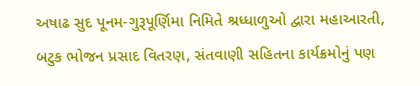અષાઢ સુદ પૂનમ-ગુરૂપૂર્ણિમા નિમિતે શ્રધ્ધાળુઓ દ્વારા મહાઆરતી, બટુક ભોજન પ્રસાદ વિતરણ, સંતવાણી સહિતના કાર્યક્રમોનું પણ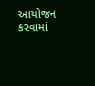આયોજન કરવામાં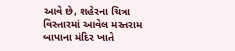આવે છે, શહેરના ચિત્રા વિસ્તારમાં આવેલ મસ્તરામ બાપાના મંદિર ખાતે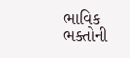ભાવિક ભક્તોની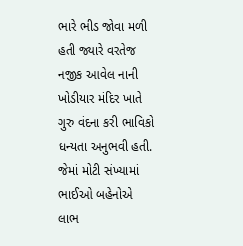ભારે ભીડ જોવા મળી હતી જ્યારે વરતેજ નજીક આવેલ નાની ખોડીયાર મંદિર ખાતે ગુરુ વંદના કરી ભાવિકો ધન્યતા અનુભવી હતી. જેમાં મોટી સંખ્યામાં ભાઈઓ બહેનોએ લાભ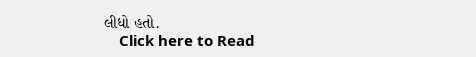લીધો હતો.
    Click here to Read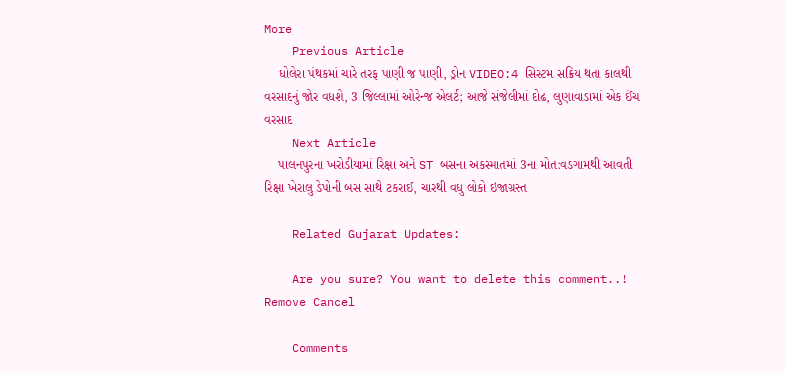More
    Previous Article
    ધોલેરા પંથકમાં ચારે તરફ પાણી જ પાણી, ડ્રોન VIDEO:4 સિસ્ટમ સક્રિય થતા કાલથી વરસાદનું જોર વધશે, 3 જિલ્લામાં ઓરેન્જ એલર્ટ; આજે સંજેલીમાં દોઢ, લુણાવાડામાં એક ઈંચ વરસાદ
    Next Article
    પાલનપુરના ખરોડીયામાં રિક્ષા અને ST બસના અકસ્માતમાં 3ના મોત:વડગામથી આવતી રિક્ષા ખેરાલુ ડેપોની બસ સાથે ટકરાઈ, ચારથી વધુ લોકો ઇજાગ્રસ્ત

    Related Gujarat Updates:

    Are you sure? You want to delete this comment..! Remove Cancel

    Comments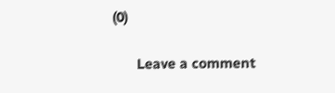(0)

      Leave a comment